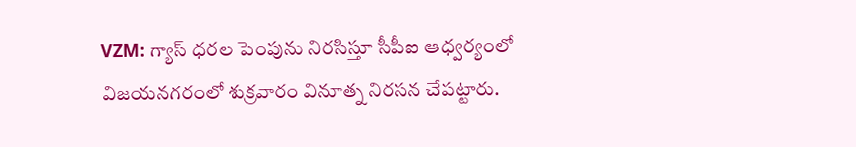VZM: గ్యాస్ ధరల పెంపును నిరసిస్తూ సీపీఐ ఆధ్వర్యంలో విజయనగరంలో శుక్రవారం వినూత్న నిరసన చేపట్టారు.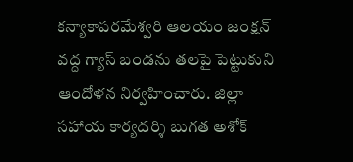కన్యాకాపరమేశ్వరి ఆలయం జంక్షన్ వద్ద గ్యాస్ బండను తలపై పెట్టుకుని ఆందోళన నిర్వహించారు. జిల్లా సహాయ కార్యదర్శి బుగత అశోక్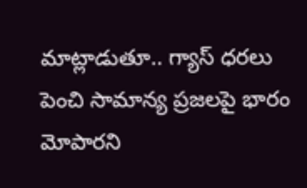మాట్లాడుతూ.. గ్యాస్ ధరలు పెంచి సామాన్య ప్రజలపై భారం మోపారని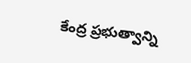కేంద్ర ప్రభుత్వాన్ని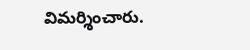విమర్శించారు.